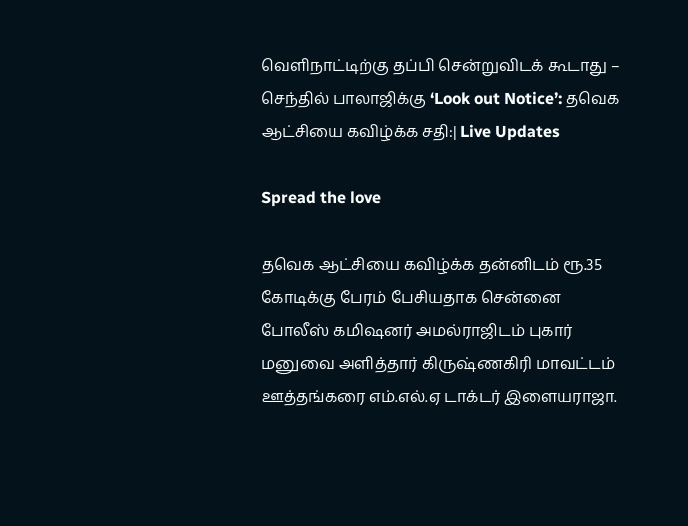வெளிநாட்டிற்கு தப்பி சென்றுவிடக் கூடாது – செந்தில் பாலாஜிக்கு ‘Look out Notice’: தவெக ஆட்சியை கவிழ்க்க சதி:| Live Updates

Spread the love

தவெக ஆட்சியை கவிழ்க்க தன்னிடம் ரூ.35 கோடிக்கு பேரம் பேசியதாக சென்னை போலீஸ் கமிஷனர் அமல்ராஜிடம் புகார் மனுவை அளித்தார் கிருஷ்ணகிரி மாவட்டம் ஊத்தங்கரை எம்.எல்.ஏ டாக்டர் இளையராஜா.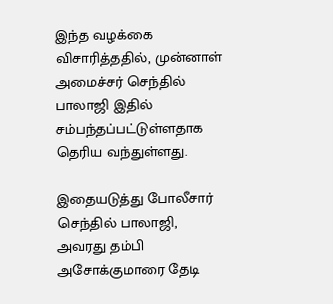இந்த வழக்கை விசாரித்ததில், முன்னாள் அமைச்சர் செந்தில் பாலாஜி இதில் சம்பந்தப்பட்டுள்ளதாக தெரிய வந்துள்ளது.

இதையடுத்து போலீசார் செந்தில் பாலாஜி, அவரது தம்பி அசோக்குமாரை தேடி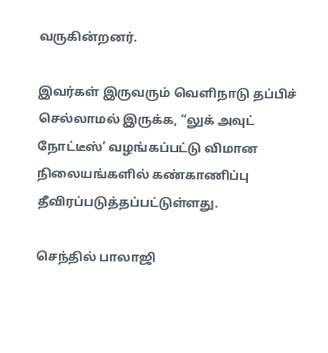வருகின்றனர்.

இவர்கள் இருவரும் வெளிநாடு தப்பிச் செல்லாமல் இருக்க, “லுக் அவுட் நோட்டீஸ்’ வழங்கப்பட்டு விமான நிலையங்களில் கண்காணிப்பு தீவிரப்படுத்தப்பட்டுள்ளது.

செந்தில் பாலாஜி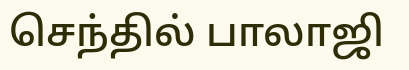செந்தில் பாலாஜி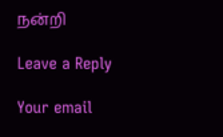நன்றி

Leave a Reply

Your email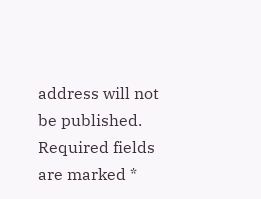address will not be published. Required fields are marked *